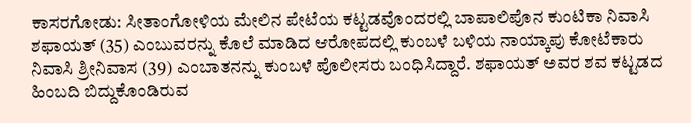ಕಾಸರಗೋಡು: ಸೀತಾಂಗೋಳಿಯ ಮೇಲಿನ ಪೇಟೆಯ ಕಟ್ಟಡವೊಂದರಲ್ಲಿ ಬಾಪಾಲಿಪೊನ ಕುಂಟಿಕಾ ನಿವಾಸಿ ಶಫಾಯತ್ (35) ಎಂಬುವರನ್ನು ಕೊಲೆ ಮಾಡಿದ ಆರೋಪದಲ್ಲಿ ಕುಂಬಳೆ ಬಳಿಯ ನಾಯ್ಕಾಪು ಕೋಟೆಕಾರು ನಿವಾಸಿ ಶ್ರೀನಿವಾಸ (39) ಎಂಬಾತನನ್ನು ಕುಂಬಳೆ ಪೊಲೀಸರು ಬಂಧಿಸಿದ್ದಾರೆ. ಶಫಾಯತ್ ಅವರ ಶವ ಕಟ್ಟಡದ ಹಿಂಬದಿ ಬಿದ್ದುಕೊಂಡಿರುವ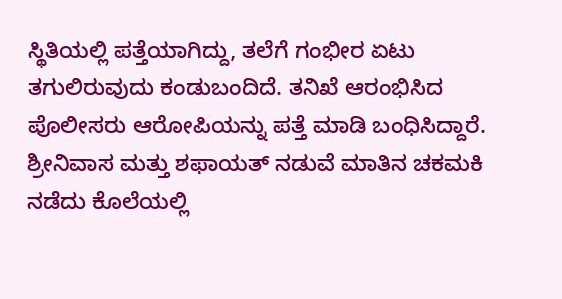ಸ್ಥಿತಿಯಲ್ಲಿ ಪತ್ತೆಯಾಗಿದ್ದು, ತಲೆಗೆ ಗಂಭೀರ ಏಟು ತಗುಲಿರುವುದು ಕಂಡುಬಂದಿದೆ. ತನಿಖೆ ಆರಂಭಿಸಿದ ಪೊಲೀಸರು ಆರೋಪಿಯನ್ನು ಪತ್ತೆ ಮಾಡಿ ಬಂಧಿಸಿದ್ದಾರೆ. ಶ್ರೀನಿವಾಸ ಮತ್ತು ಶಫಾಯತ್ ನಡುವೆ ಮಾತಿನ ಚಕಮಕಿ ನಡೆದು ಕೊಲೆಯಲ್ಲಿ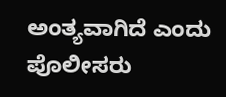ಅಂತ್ಯವಾಗಿದೆ ಎಂದು ಪೊಲೀಸರು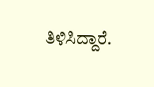ತಿಳಿಸಿದ್ದಾರೆ.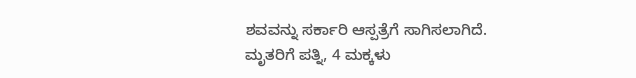ಶವವನ್ನು ಸರ್ಕಾರಿ ಆಸ್ಪತ್ರೆಗೆ ಸಾಗಿಸಲಾಗಿದೆ. ಮೃತರಿಗೆ ಪತ್ನಿ, 4 ಮಕ್ಕಳು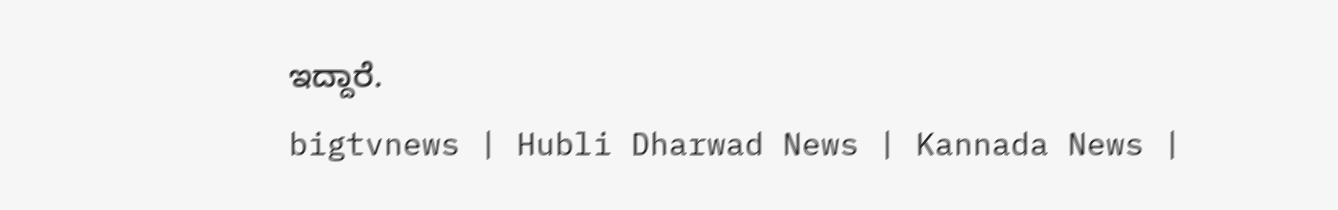ಇದ್ದಾರೆ.
bigtvnews | Hubli Dharwad News | Kannada News |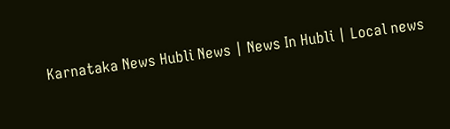Karnataka News Hubli News | News In Hubli | Local news